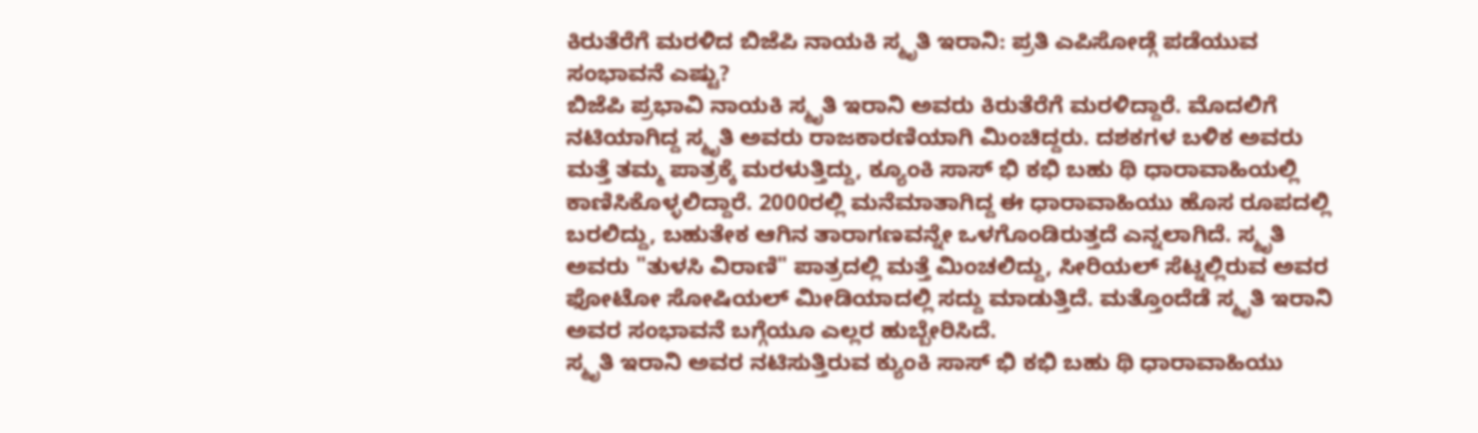ಕಿರುತೆರೆಗೆ ಮರಳಿದ ಬಿಜೆಪಿ ನಾಯಕಿ ಸ್ಮೃತಿ ಇರಾನಿ: ಪ್ರತಿ ಎಪಿಸೋಡ್ಗೆ ಪಡೆಯುವ ಸಂಭಾವನೆ ಎಷ್ಟು?
ಬಿಜೆಪಿ ಪ್ರಭಾವಿ ನಾಯಕಿ ಸ್ಮೃತಿ ಇರಾನಿ ಅವರು ಕಿರುತೆರೆಗೆ ಮರಳಿದ್ದಾರೆ. ಮೊದಲಿಗೆ ನಟಿಯಾಗಿದ್ದ ಸ್ಮೃತಿ ಅವರು ರಾಜಕಾರಣಿಯಾಗಿ ಮಿಂಚಿದ್ದರು. ದಶಕಗಳ ಬಳಿಕ ಅವರು ಮತ್ತೆ ತಮ್ಮ ಪಾತ್ರಕ್ಕೆ ಮರಳುತ್ತಿದ್ದು, ಕ್ಯೂಂಕಿ ಸಾಸ್ ಭಿ ಕಭಿ ಬಹು ಥಿ ಧಾರಾವಾಹಿಯಲ್ಲಿ ಕಾಣಿಸಿಕೊಳ್ಳಲಿದ್ದಾರೆ. 2000ರಲ್ಲಿ ಮನೆಮಾತಾಗಿದ್ದ ಈ ಧಾರಾವಾಹಿಯು ಹೊಸ ರೂಪದಲ್ಲಿ ಬರಲಿದ್ದು, ಬಹುತೇಕ ಆಗಿನ ತಾರಾಗಣವನ್ನೇ ಒಳಗೊಂಡಿರುತ್ತದೆ ಎನ್ನಲಾಗಿದೆ. ಸ್ಮೃತಿ ಅವರು "ತುಳಸಿ ವಿರಾಣಿ" ಪಾತ್ರದಲ್ಲಿ ಮತ್ತೆ ಮಿಂಚಲಿದ್ದು, ಸೀರಿಯಲ್ ಸೆಟ್ನಲ್ಲಿರುವ ಅವರ ಫೋಟೋ ಸೋಷಿಯಲ್ ಮೀಡಿಯಾದಲ್ಲಿ ಸದ್ದು ಮಾಡುತ್ತಿದೆ. ಮತ್ತೊಂದೆಡೆ ಸ್ಮೃತಿ ಇರಾನಿ ಅವರ ಸಂಭಾವನೆ ಬಗ್ಗೆಯೂ ಎಲ್ಲರ ಹುಬ್ಬೇರಿಸಿದೆ.
ಸ್ಮೃತಿ ಇರಾನಿ ಅವರ ನಟಿಸುತ್ತಿರುವ ಕ್ಯುಂಕಿ ಸಾಸ್ ಭಿ ಕಭಿ ಬಹು ಥಿ ಧಾರಾವಾಹಿಯು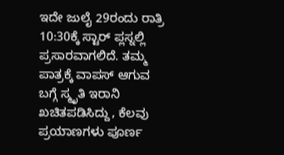ಇದೇ ಜುಲೈ 29ರಂದು ರಾತ್ರಿ 10:30ಕ್ಕೆ ಸ್ಟಾರ್ ಪ್ಲಸ್ನಲ್ಲಿ ಪ್ರಸಾರವಾಗಲಿದೆ. ತಮ್ಮ ಪಾತ್ರಕ್ಕೆ ವಾಪಸ್ ಆಗುವ ಬಗ್ಗೆ ಸ್ಮೃತಿ ಇರಾನಿ ಖಚಿತಪಡಿಸಿದ್ದು, ಕೆಲವು ಪ್ರಯಾಣಗಳು ಪೂರ್ಣ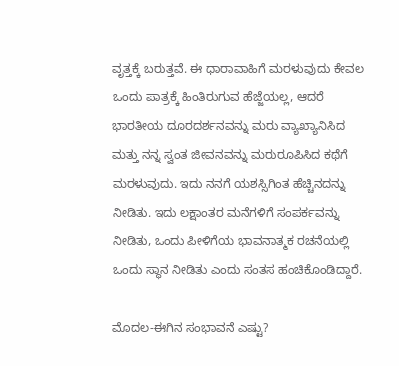ವೃತ್ತಕ್ಕೆ ಬರುತ್ತವೆ. ಈ ಧಾರಾವಾಹಿಗೆ ಮರಳುವುದು ಕೇವಲ ಒಂದು ಪಾತ್ರಕ್ಕೆ ಹಿಂತಿರುಗುವ ಹೆಜ್ಜೆಯಲ್ಲ, ಆದರೆ ಭಾರತೀಯ ದೂರದರ್ಶನವನ್ನು ಮರು ವ್ಯಾಖ್ಯಾನಿಸಿದ ಮತ್ತು ನನ್ನ ಸ್ವಂತ ಜೀವನವನ್ನು ಮರುರೂಪಿಸಿದ ಕಥೆಗೆ ಮರಳುವುದು. ಇದು ನನಗೆ ಯಶಸ್ಸಿಗಿಂತ ಹೆಚ್ಚಿನದನ್ನು ನೀಡಿತು. ಇದು ಲಕ್ಷಾಂತರ ಮನೆಗಳಿಗೆ ಸಂಪರ್ಕವನ್ನು ನೀಡಿತು, ಒಂದು ಪೀಳಿಗೆಯ ಭಾವನಾತ್ಮಕ ರಚನೆಯಲ್ಲಿ ಒಂದು ಸ್ಥಾನ ನೀಡಿತು ಎಂದು ಸಂತಸ ಹಂಚಿಕೊಂಡಿದ್ದಾರೆ.

ಮೊದಲ-ಈಗಿನ ಸಂಭಾವನೆ ಎಷ್ಟು?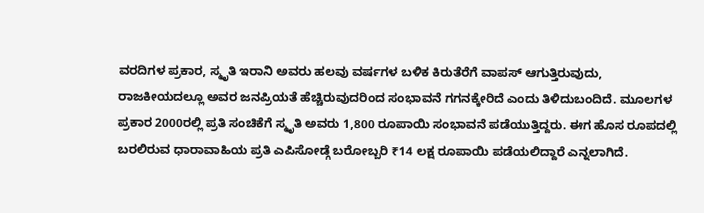ವರದಿಗಳ ಪ್ರಕಾರ, ಸ್ಮೃತಿ ಇರಾನಿ ಅವರು ಹಲವು ವರ್ಷಗಳ ಬಳಿಕ ಕಿರುತೆರೆಗೆ ವಾಪಸ್ ಆಗುತ್ತಿರುವುದು, ರಾಜಕೀಯದಲ್ಲೂ ಅವರ ಜನಪ್ರಿಯತೆ ಹೆಚ್ಚಿರುವುದರಿಂದ ಸಂಭಾವನೆ ಗಗನಕ್ಕೇರಿದೆ ಎಂದು ತಿಳಿದುಬಂದಿದೆ. ಮೂಲಗಳ ಪ್ರಕಾರ 2000ರಲ್ಲಿ ಪ್ರತಿ ಸಂಚಿಕೆಗೆ ಸ್ಮೃತಿ ಅವರು 1,800 ರೂಪಾಯಿ ಸಂಭಾವನೆ ಪಡೆಯುತ್ತಿದ್ದರು. ಈಗ ಹೊಸ ರೂಪದಲ್ಲಿ ಬರಲಿರುವ ಧಾರಾವಾಹಿಯ ಪ್ರತಿ ಎಪಿಸೋಡ್ಗೆ ಬರೋಬ್ಬರಿ ₹14 ಲಕ್ಷ ರೂಪಾಯಿ ಪಡೆಯಲಿದ್ದಾರೆ ಎನ್ನಲಾಗಿದೆ.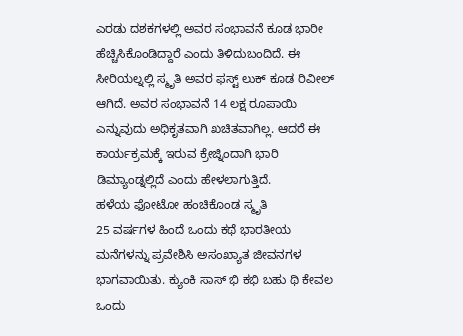ಎರಡು ದಶಕಗಳಲ್ಲಿ ಅವರ ಸಂಭಾವನೆ ಕೂಡ ಭಾರೀ ಹೆಚ್ಚಿಸಿಕೊಂಡಿದ್ದಾರೆ ಎಂದು ತಿಳಿದುಬಂದಿದೆ. ಈ ಸೀರಿಯಲ್ನಲ್ಲಿ ಸ್ಮೃತಿ ಅವರ ಫಸ್ಟ್ ಲುಕ್ ಕೂಡ ರಿವೀಲ್ ಆಗಿದೆ. ಅವರ ಸಂಭಾವನೆ 14 ಲಕ್ಷ ರೂಪಾಯಿ ಎನ್ನುವುದು ಅಧಿಕೃತವಾಗಿ ಖಚಿತವಾಗಿಲ್ಲ. ಆದರೆ ಈ ಕಾರ್ಯಕ್ರಮಕ್ಕೆ ಇರುವ ಕ್ರೇಜ್ನಿಂದಾಗಿ ಭಾರಿ ಡಿಮ್ಯಾಂಡ್ನಲ್ಲಿದೆ ಎಂದು ಹೇಳಲಾಗುತ್ತಿದೆ.
ಹಳೆಯ ಫೋಟೋ ಹಂಚಿಕೊಂಡ ಸ್ಮೃತಿ
25 ವರ್ಷಗಳ ಹಿಂದೆ ಒಂದು ಕಥೆ ಭಾರತೀಯ ಮನೆಗಳನ್ನು ಪ್ರವೇಶಿಸಿ ಅಸಂಖ್ಯಾತ ಜೀವನಗಳ ಭಾಗವಾಯಿತು. ಕ್ಯುಂಕಿ ಸಾಸ್ ಭಿ ಕಭಿ ಬಹು ಥಿ ಕೇವಲ ಒಂದು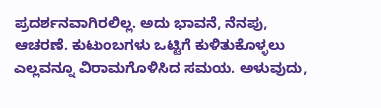ಪ್ರದರ್ಶನವಾಗಿರಲಿಲ್ಲ. ಅದು ಭಾವನೆ, ನೆನಪು, ಆಚರಣೆ. ಕುಟುಂಬಗಳು ಒಟ್ಟಿಗೆ ಕುಳಿತುಕೊಳ್ಳಲು ಎಲ್ಲವನ್ನೂ ವಿರಾಮಗೊಳಿಸಿದ ಸಮಯ. ಅಳುವುದು,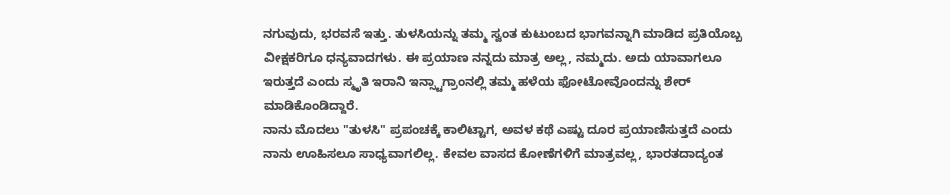ನಗುವುದು, ಭರವಸೆ ಇತ್ತು. ತುಳಸಿಯನ್ನು ತಮ್ಮ ಸ್ವಂತ ಕುಟುಂಬದ ಭಾಗವನ್ನಾಗಿ ಮಾಡಿದ ಪ್ರತಿಯೊಬ್ಬ ವೀಕ್ಷಕರಿಗೂ ಧನ್ಯವಾದಗಳು. ಈ ಪ್ರಯಾಣ ನನ್ನದು ಮಾತ್ರ ಅಲ್ಲ, ನಮ್ಮದು. ಅದು ಯಾವಾಗಲೂ ಇರುತ್ತದೆ ಎಂದು ಸ್ಮೃತಿ ಇರಾನಿ ಇನ್ಸ್ಟಾಗ್ರಾಂನಲ್ಲಿ ತಮ್ಮ ಹಳೆಯ ಫೋಟೋವೊಂದನ್ನು ಶೇರ್ ಮಾಡಿಕೊಂಡಿದ್ದಾರೆ.
ನಾನು ಮೊದಲು "ತುಳಸಿ" ಪ್ರಪಂಚಕ್ಕೆ ಕಾಲಿಟ್ಟಾಗ, ಅವಳ ಕಥೆ ಎಷ್ಟು ದೂರ ಪ್ರಯಾಣಿಸುತ್ತದೆ ಎಂದು ನಾನು ಊಹಿಸಲೂ ಸಾಧ್ಯವಾಗಲಿಲ್ಲ. ಕೇವಲ ವಾಸದ ಕೋಣೆಗಳಿಗೆ ಮಾತ್ರವಲ್ಲ, ಭಾರತದಾದ್ಯಂತ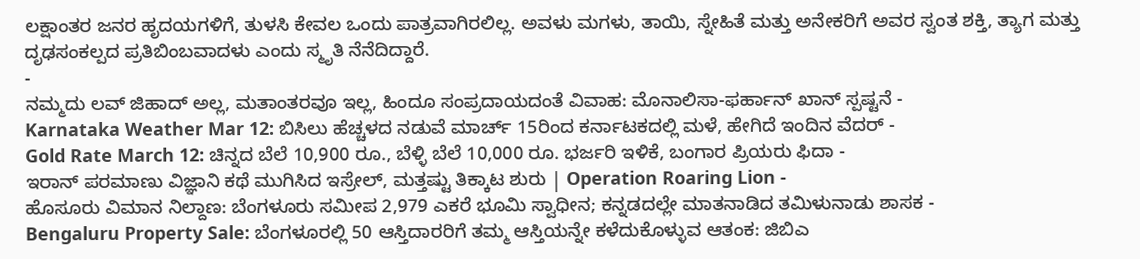ಲಕ್ಷಾಂತರ ಜನರ ಹೃದಯಗಳಿಗೆ, ತುಳಸಿ ಕೇವಲ ಒಂದು ಪಾತ್ರವಾಗಿರಲಿಲ್ಲ. ಅವಳು ಮಗಳು, ತಾಯಿ, ಸ್ನೇಹಿತೆ ಮತ್ತು ಅನೇಕರಿಗೆ ಅವರ ಸ್ವಂತ ಶಕ್ತಿ, ತ್ಯಾಗ ಮತ್ತು ದೃಢಸಂಕಲ್ಪದ ಪ್ರತಿಬಿಂಬವಾದಳು ಎಂದು ಸ್ಮೃತಿ ನೆನೆದಿದ್ದಾರೆ.
-
ನಮ್ಮದು ಲವ್ ಜಿಹಾದ್ ಅಲ್ಲ, ಮತಾಂತರವೂ ಇಲ್ಲ, ಹಿಂದೂ ಸಂಪ್ರದಾಯದಂತೆ ವಿವಾಹ: ಮೊನಾಲಿಸಾ-ಫರ್ಹಾನ್ ಖಾನ್ ಸ್ಪಷ್ಟನೆ -
Karnataka Weather Mar 12: ಬಿಸಿಲು ಹೆಚ್ಚಳದ ನಡುವೆ ಮಾರ್ಚ್ 15ರಿಂದ ಕರ್ನಾಟಕದಲ್ಲಿ ಮಳೆ, ಹೇಗಿದೆ ಇಂದಿನ ವೆದರ್ -
Gold Rate March 12: ಚಿನ್ನದ ಬೆಲೆ 10,900 ರೂ., ಬೆಳ್ಳಿ ಬೆಲೆ 10,000 ರೂ. ಭರ್ಜರಿ ಇಳಿಕೆ, ಬಂಗಾರ ಪ್ರಿಯರು ಫಿದಾ -
ಇರಾನ್ ಪರಮಾಣು ವಿಜ್ಞಾನಿ ಕಥೆ ಮುಗಿಸಿದ ಇಸ್ರೇಲ್, ಮತ್ತಷ್ಟು ತಿಕ್ಕಾಟ ಶುರು | Operation Roaring Lion -
ಹೊಸೂರು ವಿಮಾನ ನಿಲ್ದಾಣ: ಬೆಂಗಳೂರು ಸಮೀಪ 2,979 ಎಕರೆ ಭೂಮಿ ಸ್ವಾಧೀನ; ಕನ್ನಡದಲ್ಲೇ ಮಾತನಾಡಿದ ತಮಿಳುನಾಡು ಶಾಸಕ -
Bengaluru Property Sale: ಬೆಂಗಳೂರಲ್ಲಿ 50 ಆಸ್ತಿದಾರರಿಗೆ ತಮ್ಮ ಆಸ್ತಿಯನ್ನೇ ಕಳೆದುಕೊಳ್ಳುವ ಆತಂಕ: ಜಿಬಿಎ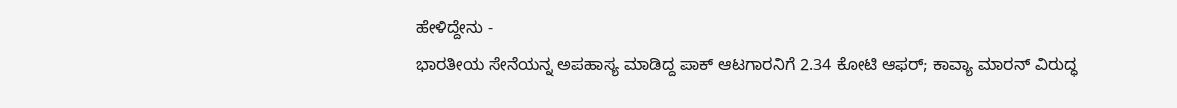ಹೇಳಿದ್ದೇನು -
ಭಾರತೀಯ ಸೇನೆಯನ್ನ ಅಪಹಾಸ್ಯ ಮಾಡಿದ್ದ ಪಾಕ್ ಆಟಗಾರನಿಗೆ 2.34 ಕೋಟಿ ಆಫರ್; ಕಾವ್ಯಾ ಮಾರನ್ ವಿರುದ್ಧ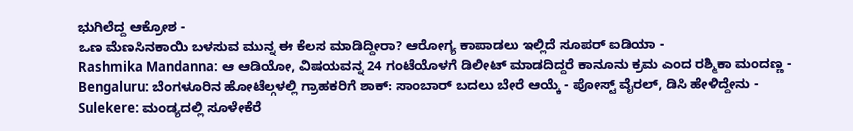ಭುಗಿಲೆದ್ದ ಆಕ್ರೋಶ -
ಒಣ ಮೆಣಸಿನಕಾಯಿ ಬಳಸುವ ಮುನ್ನ ಈ ಕೆಲಸ ಮಾಡಿದ್ದೀರಾ? ಆರೋಗ್ಯ ಕಾಪಾಡಲು ಇಲ್ಲಿದೆ ಸೂಪರ್ ಐಡಿಯಾ -
Rashmika Mandanna: ಆ ಆಡಿಯೋ, ವಿಷಯವನ್ನ 24 ಗಂಟೆಯೊಳಗೆ ಡಿಲೀಟ್ ಮಾಡದಿದ್ದರೆ ಕಾನೂನು ಕ್ರಮ ಎಂದ ರಶ್ಮಿಕಾ ಮಂದಣ್ಣ -
Bengaluru: ಬೆಂಗಳೂರಿನ ಹೋಟೆಲ್ಗಳಲ್ಲಿ ಗ್ರಾಹಕರಿಗೆ ಶಾಕ್: ಸಾಂಬಾರ್ ಬದಲು ಬೇರೆ ಆಯ್ಕೆ - ಪೋಸ್ಟ್ ವೈರಲ್, ಡಿಸಿ ಹೇಳಿದ್ದೇನು -
Sulekere: ಮಂಡ್ಯದಲ್ಲಿ ಸೂಳೇಕೆರೆ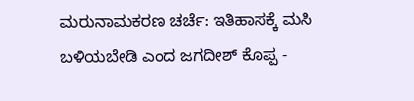ಮರುನಾಮಕರಣ ಚರ್ಚೆ: ಇತಿಹಾಸಕ್ಕೆ ಮಸಿ ಬಳಿಯಬೇಡಿ ಎಂದ ಜಗದೀಶ್ ಕೊಪ್ಪ -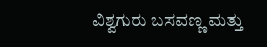ವಿಶ್ವಗುರು ಬಸವಣ್ಣ ಮತ್ತು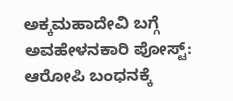ಅಕ್ಕಮಹಾದೇವಿ ಬಗ್ಗೆ ಅವಹೇಳನಕಾರಿ ಪೋಸ್ಟ್: ಆರೋಪಿ ಬಂಧನಕ್ಕೆ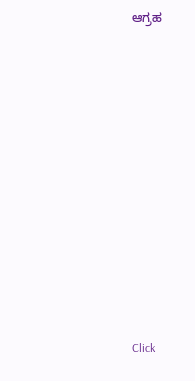ಆಗ್ರಹ












Click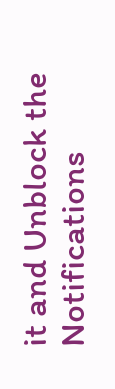it and Unblock the Notifications